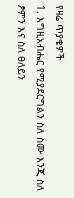የዛሬ ጥያቄዎች
1. እግዚአብሔር የሚያደርግልን ስለ ስሙ እንጂ ስለ ፆምን እና ስለ ፀለይን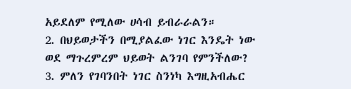አይደለም የሚለው ሀሳብ ይብራራልን።
2. በህይወታችን በሚያልፈው ነገር እንዴት ነው ወደ ማጉረምረም ህይወት ልንገባ የምንችለው?
3. ምለን የገባንበት ነገር ስንነካ እግዚአብሔር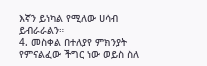እኛን ይነካል የሚለው ሀሳብ ይብራራልን።
4. መስቀል በተለያየ ምክንያት የምናልፈው ችግር ነው ወይስ ስለ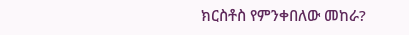ክርስቶስ የምንቀበለው መከራ?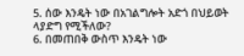5. ሰው እንዴት ነው በአገልግሎት አድጎ በህይወት ላያድግ የሚችለው?
6. በመጠበቅ ውስጥ እንዴት ነው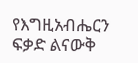የእግዚአብሔርን ፍቃድ ልናውቅ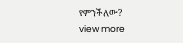የምንችለው?
view more